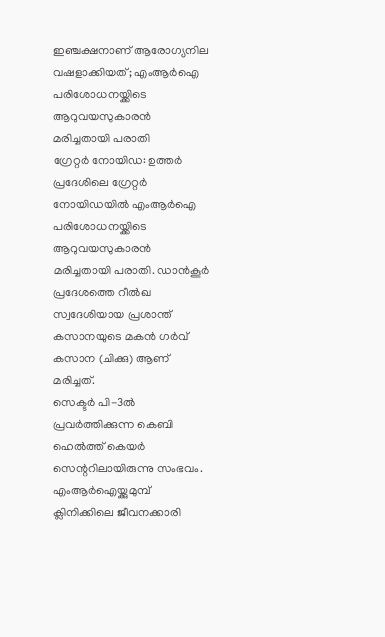ഇഞ്ചക്ഷനാണ് ആരോഗ്യനില വഷളാക്കിയത്; എംആർഐ പരിശോധനയ്ക്കിടെ ആറുവയസുകാരൻ മരിച്ചതായി പരാതി
ഗ്രേറ്റർ നോയിഡ: ഉത്തർ പ്രദേശിലെ ഗ്രേറ്റർ നോയിഡയിൽ എംആർഐ പരിശോധനയ്ക്കിടെ ആറുവയസുകാരൻ മരിച്ചതായി പരാതി. ഡാൻകൂർ പ്രദേശത്തെ റീൽഖ സ്വദേശിയായ പ്രശാന്ത് കസാനയുടെ മകൻ ഗർവ് കസാന (ചിക്കു) ആണ് മരിച്ചത്.
സെക്ടർ പി-3ൽ പ്രവർത്തിക്കുന്ന കെബി ഹെൽത്ത് കെയർ സെന്ററിലായിരുന്നു സംഭവം.
എംആർഐയ്ക്കുമുമ്പ് ക്ലിനിക്കിലെ ജീവനക്കാരി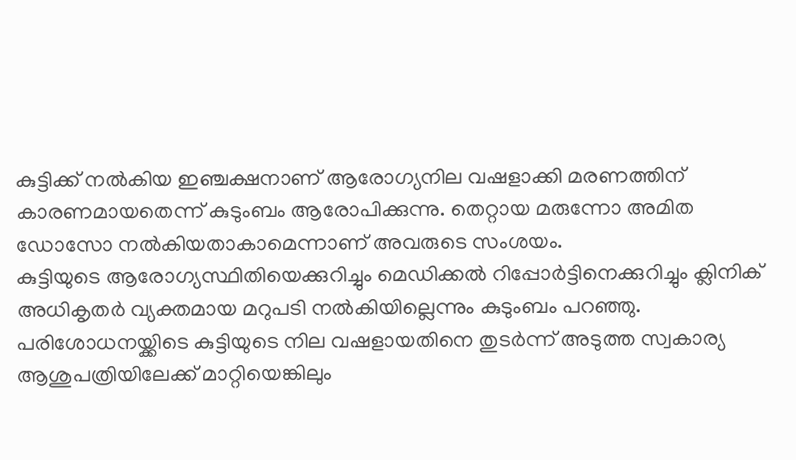കുട്ടിക്ക് നൽകിയ ഇഞ്ചക്ഷനാണ് ആരോഗ്യനില വഷളാക്കി മരണത്തിന് കാരണമായതെന്ന് കുടുംബം ആരോപിക്കുന്നു. തെറ്റായ മരുന്നോ അമിത ഡോസോ നൽകിയതാകാമെന്നാണ് അവരുടെ സംശയം.
കുട്ടിയുടെ ആരോഗ്യസ്ഥിതിയെക്കുറിച്ചും മെഡിക്കൽ റിപ്പോർട്ടിനെക്കുറിച്ചും ക്ലിനിക് അധികൃതർ വ്യക്തമായ മറുപടി നൽകിയില്ലെന്നും കുടുംബം പറഞ്ഞു.
പരിശോധനയ്ക്കിടെ കുട്ടിയുടെ നില വഷളായതിനെ തുടർന്ന് അടുത്ത സ്വകാര്യ ആശുപത്രിയിലേക്ക് മാറ്റിയെങ്കിലും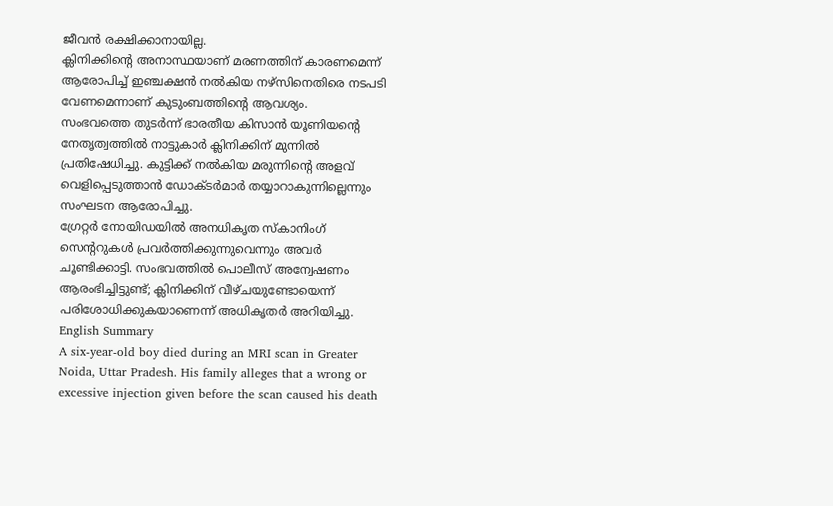ജീവൻ രക്ഷിക്കാനായില്ല.
ക്ലിനിക്കിന്റെ അനാസ്ഥയാണ് മരണത്തിന് കാരണമെന്ന് ആരോപിച്ച് ഇഞ്ചക്ഷൻ നൽകിയ നഴ്സിനെതിരെ നടപടി വേണമെന്നാണ് കുടുംബത്തിന്റെ ആവശ്യം.
സംഭവത്തെ തുടർന്ന് ഭാരതീയ കിസാൻ യൂണിയന്റെ നേതൃത്വത്തിൽ നാട്ടുകാർ ക്ലിനിക്കിന് മുന്നിൽ പ്രതിഷേധിച്ചു. കുട്ടിക്ക് നൽകിയ മരുന്നിന്റെ അളവ് വെളിപ്പെടുത്താൻ ഡോക്ടർമാർ തയ്യാറാകുന്നില്ലെന്നും സംഘടന ആരോപിച്ചു.
ഗ്രേറ്റർ നോയിഡയിൽ അനധികൃത സ്കാനിംഗ് സെന്ററുകൾ പ്രവർത്തിക്കുന്നുവെന്നും അവർ ചൂണ്ടിക്കാട്ടി. സംഭവത്തിൽ പൊലീസ് അന്വേഷണം ആരംഭിച്ചിട്ടുണ്ട്; ക്ലിനിക്കിന് വീഴ്ചയുണ്ടോയെന്ന് പരിശോധിക്കുകയാണെന്ന് അധികൃതർ അറിയിച്ചു.
English Summary
A six-year-old boy died during an MRI scan in Greater Noida, Uttar Pradesh. His family alleges that a wrong or excessive injection given before the scan caused his death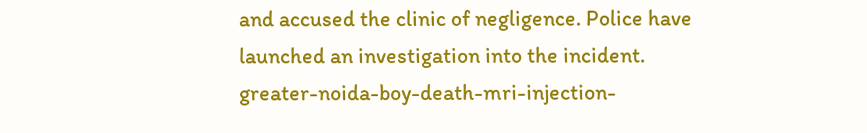and accused the clinic of negligence. Police have launched an investigation into the incident.
greater-noida-boy-death-mri-injection-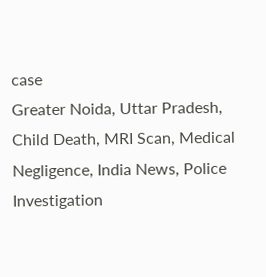case
Greater Noida, Uttar Pradesh, Child Death, MRI Scan, Medical Negligence, India News, Police Investigation